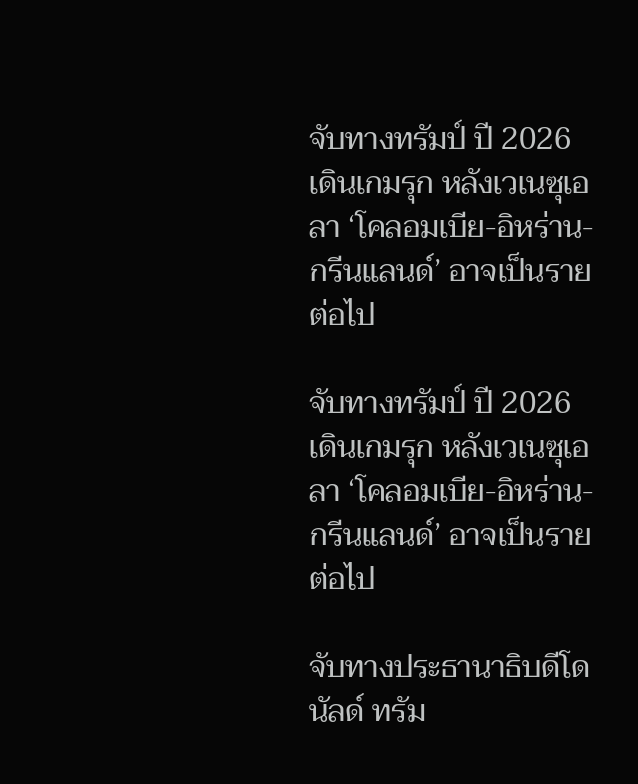จับทางทรัมป์ ปี 2026 เดินเกมรุก หลังเวเนซุเอลา ‘โคลอมเบีย-อิหร่าน-กรีนแลนด์’ อาจเป็นรายต่อไป

จับทางทรัมป์ ปี 2026 เดินเกมรุก หลังเวเนซุเอลา ‘โคลอมเบีย-อิหร่าน-กรีนแลนด์’ อาจเป็นรายต่อไป

จับทางประธานาธิบดีโดนัลด์ ทรัม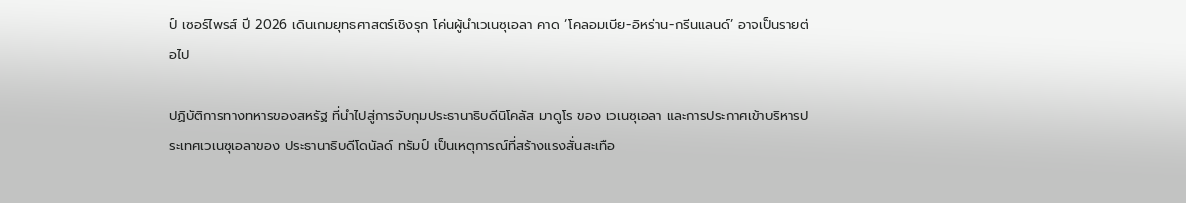ป์ เซอร์ไพรส์ ปี 2026 เดินเกมยุทธศาสตร์เชิงรุก โค่นผู้นำเวเนซุเอลา คาด ‘โคลอมเบีย-อิหร่าน-กรีนแลนด์’ อาจเป็นรายต่อไป

ปฏิบัติการทางทหารของสหรัฐ ที่นำไปสู่การจับกุมประธานาธิบดีนิโคลัส มาดูโร ของ เวเนซุเอลา และการประกาศเข้าบริหารประเทศเวเนซุเอลาของ ประธานาธิบดีโดนัลด์ ทรัมป์ เป็นเหตุการณ์ที่สร้างแรงสั่นสะเทือ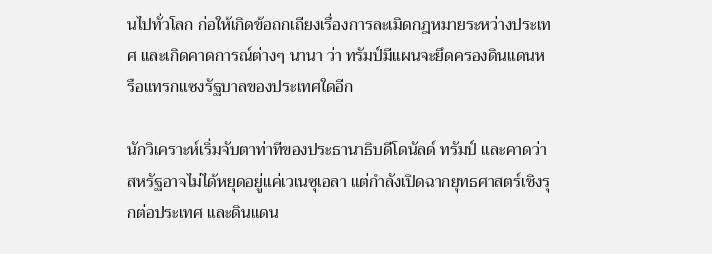นไปทั่วโลก ก่อให้เกิดข้อถกเถียงเรื่องการละเมิดกฎหมายระหว่างประเทศ และเกิดคาดการณ์ต่างๆ นานา ว่า ทรัมป์มีแผนจะยึดครองดินแดนหรือแทรกแซงรัฐบาลของประเทศใดอีก

นักวิเคราะห์เริ่มจับตาท่าทีของประธานาธิบดีโดนัลด์ ทรัมป์ และคาดว่า สหรัฐอาจไม่ได้หยุดอยู่แค่เวเนซุเอลา แต่กำลังเปิดฉากยุทธศาสตร์เชิงรุกต่อประเทศ และดินแดน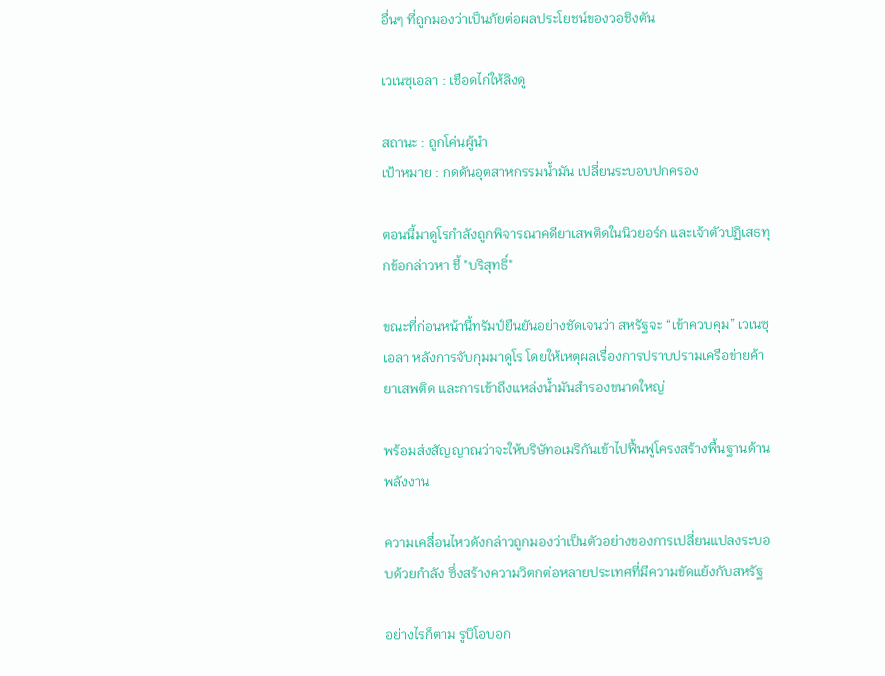อื่นๆ ที่ถูกมองว่าเป็นภัยต่อผลประโยชน์ของวอชิงตัน

เวเนซุเอลา : เชือดไก่ให้ลิงดู

สถานะ : ถูกโค่นผู้นำ
เป้าหมาย : กดดันอุตสาหกรรมน้ำมัน เปลี่ยนระบอบปกครอง

ตอนนี้มาดูโรกำลังถูกพิจารณาคดียาเสพติดในนิวยอร์ก และเจ้าตัวปฏิเสธทุกข้อกล่าวหา ชี้ "บริสุทธิ์"

ขณะที่ก่อนหน้านี้ทรัมป์ยืนยันอย่างชัดเจนว่า สหรัฐจะ “เข้าควบคุม” เวเนซุเอลา หลังการจับกุมมาดูโร โดยให้เหตุผลเรื่องการปราบปรามเครือข่ายค้ายาเสพติด และการเข้าถึงแหล่งน้ำมันสำรองขนาดใหญ่

พร้อมส่งสัญญาณว่าจะให้บริษัทอเมริกันเข้าไปฟื้นฟูโครงสร้างพื้นฐานด้านพลังงาน

ความเคลื่อนไหวดังกล่าวถูกมองว่าเป็นตัวอย่างของการเปลี่ยนแปลงระบอบด้วยกำลัง ซึ่งสร้างความวิตกต่อหลายประเทศที่มีความขัดแย้งกับสหรัฐ

อย่างไรก็ตาม รูบิโอบอก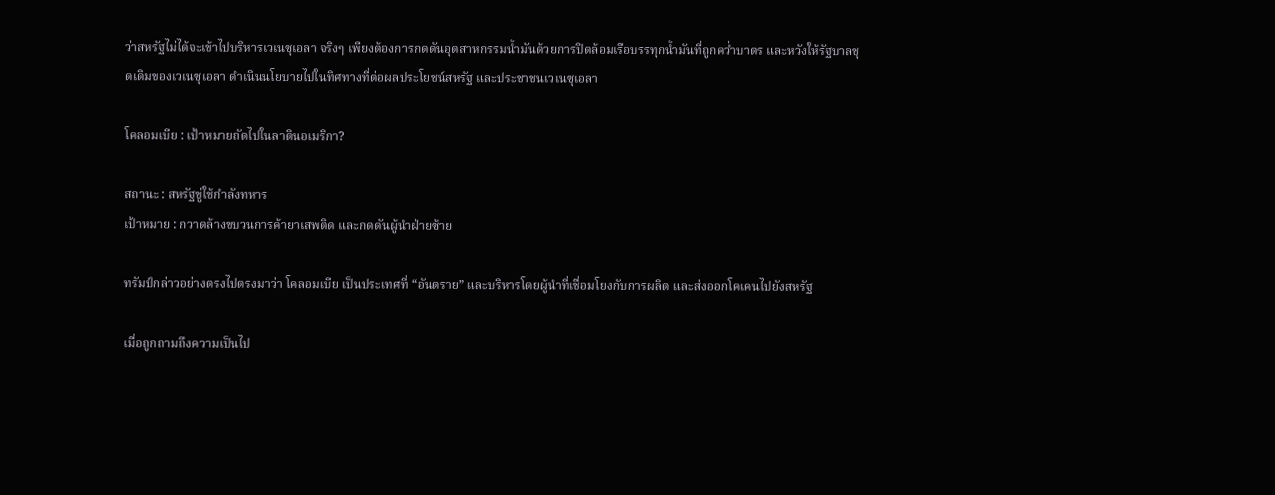ว่าสหรัฐไม่ได้จะเข้าไปบริหารเวเนซุเอลา จริงๆ เพียงต้องการกดดันอุตสาหกรรมน้ำมันด้วยการปิดล้อมเรือบรรทุกน้ำมันที่ถูกคว่ำบาตร และหวังให้รัฐบาลชุดเดิมของเวเนซุเอลา ดำเนินนโยบายไปในทิศทางที่ต่อผลประโยชน์สหรัฐ และประชาชนเวเนซุเอลา

โคลอมเบีย : เป้าหมายถัดไปในลาตินอเมริกา?

สถานะ : สหรัฐขู่ใช้กำลังทหาร
เป้าหมาย : กวาดล้างขบวนการค้ายาเสพติด และกดดันผู้นำฝ่ายซ้าย

ทรัมป์กล่าวอย่างตรงไปตรงมาว่า โคลอมเบีย เป็นประเทศที่ “อันตราย” และบริหารโดยผู้นำที่เชื่อมโยงกับการผลิต และส่งออกโคเคนไปยังสหรัฐ

เมื่อถูกถามถึงความเป็นไป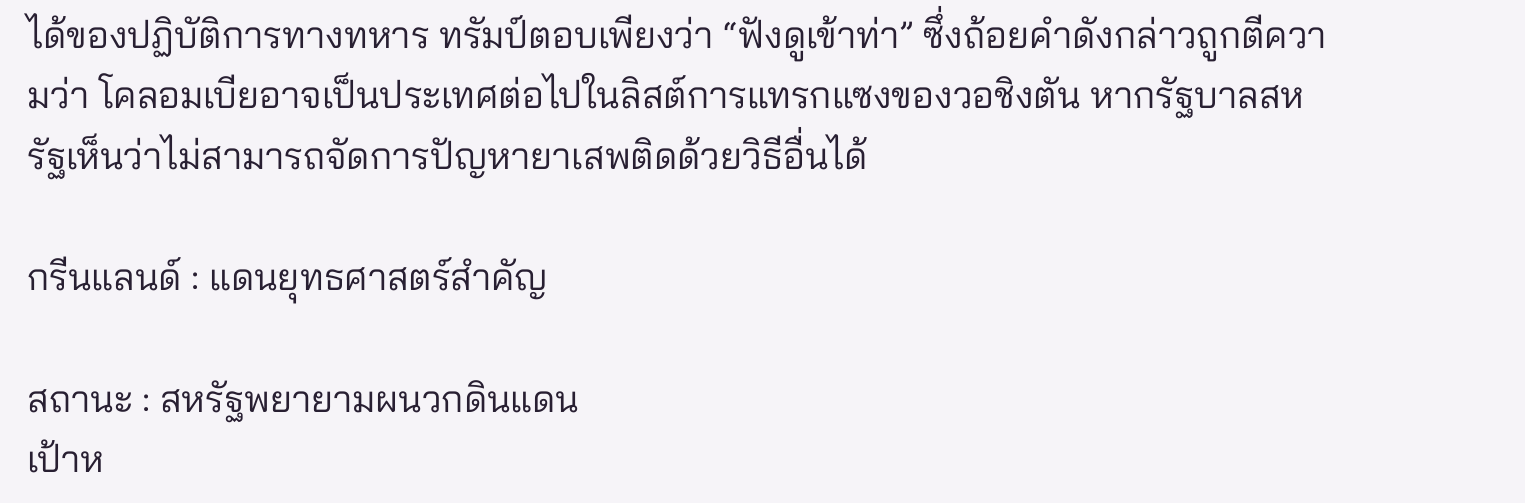ได้ของปฏิบัติการทางทหาร ทรัมป์ตอบเพียงว่า “ฟังดูเข้าท่า” ซึ่งถ้อยคำดังกล่าวถูกตีความว่า โคลอมเบียอาจเป็นประเทศต่อไปในลิสต์การแทรกแซงของวอชิงตัน หากรัฐบาลสหรัฐเห็นว่าไม่สามารถจัดการปัญหายาเสพติดด้วยวิธีอื่นได้

กรีนแลนด์ : แดนยุทธศาสตร์สำคัญ

สถานะ : สหรัฐพยายามผนวกดินแดน
เป้าห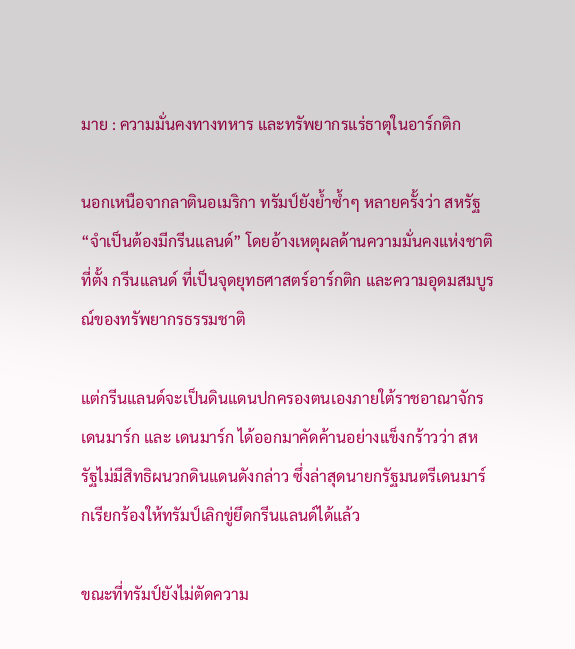มาย : ความมั่นคงทางทหาร และทรัพยากรแร่ธาตุในอาร์กติก

นอกเหนือจากลาตินอเมริกา ทรัมป์ยังย้ำซ้ำๆ หลายครั้งว่า สหรัฐ “จำเป็นต้องมีกรีนแลนด์” โดยอ้างเหตุผลด้านความมั่นคงแห่งชาติ ที่ตั้ง กรีนแลนด์ ที่เป็นจุดยุทธศาสตร์อาร์กติก และความอุดมสมบูรณ์ของทรัพยากรธรรมชาติ

แต่กรีนแลนด์จะเป็นดินแดนปกครองตนเองภายใต้ราชอาณาจักรเดนมาร์ก และ เดนมาร์ก ได้ออกมาคัดค้านอย่างแข็งกร้าวว่า สหรัฐไม่มีสิทธิผนวกดินแดนดังกล่าว ซึ่งล่าสุดนายกรัฐมนตรีเดนมาร์กเรียกร้องให้ทรัมป์เลิกขู่ยึดกรีนแลนด์ได้แล้ว

ขณะที่ทรัมป์ยังไม่ตัดความ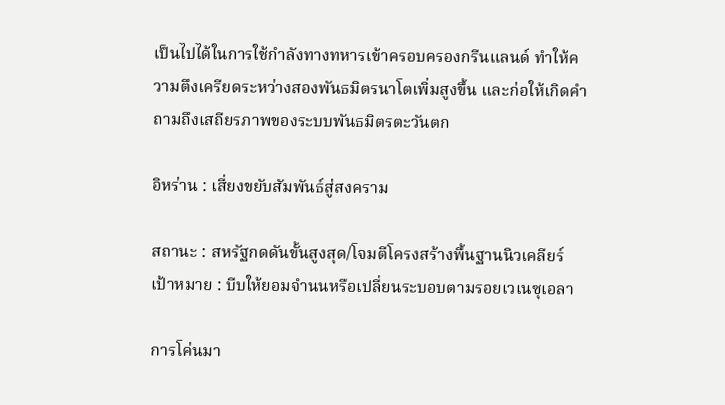เป็นไปได้ในการใช้กำลังทางทหารเข้าครอบครองกรีนแลนด์ ทำให้ความตึงเครียดระหว่างสองพันธมิตรนาโตเพิ่มสูงขึ้น และก่อให้เกิดคำถามถึงเสถียรภาพของระบบพันธมิตรตะวันตก

อิหร่าน : เสี่ยงขยับสัมพันธ์สู่สงคราม

สถานะ : สหรัฐกดดันขั้นสูงสุด/โจมตีโครงสร้างพื้นฐานนิวเคลียร์
เป้าหมาย : บีบให้ยอมจำนนหรือเปลี่ยนระบอบตามรอยเวเนซุเอลา

การโค่นมา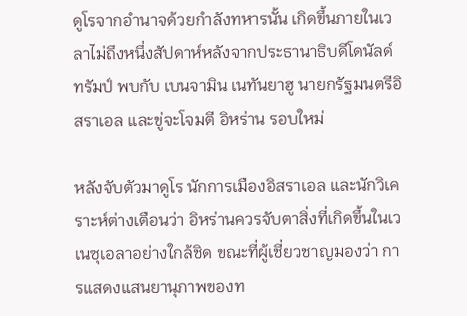ดูโรจากอำนาจด้วยกำลังทหารนั้น เกิดขึ้นภายในเวลาไม่ถึงหนึ่งสัปดาห์หลังจากประธานาธิบดีโดนัลด์ ทรัมป์ พบกับ เบนจามิน เนทันยาฮู นายกรัฐมนตรีอิสราเอล และขู่จะโจมตี อิหร่าน รอบใหม่

หลังจับตัวมาดูโร นักการเมืองอิสราเอล และนักวิเคราะห์ต่างเตือนว่า อิหร่านควรจับตาสิ่งที่เกิดขึ้นในเวเนซุเอลาอย่างใกล้ชิด ขณะที่ผู้เชี่ยวชาญมองว่า การแสดงแสนยานุภาพของท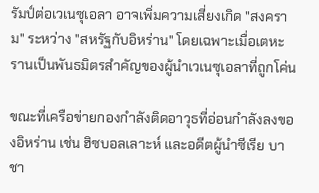รัมป์ต่อเวเนซุเอลา อาจเพิ่มความเสี่ยงเกิด "สงคราม" ระหว่าง "สหรัฐกับอิหร่าน" โดยเฉพาะเมื่อเตหะรานเป็นพันธมิตรสำคัญของผู้นำเวเนซุเอลาที่ถูกโค่น

ขณะที่เครือข่ายกองกำลังติดอาวุธที่อ่อนกำลังลงของอิหร่าน เช่น ฮิซบอลเลาะห์ และอดีตผู้นำซีเรีย บาชา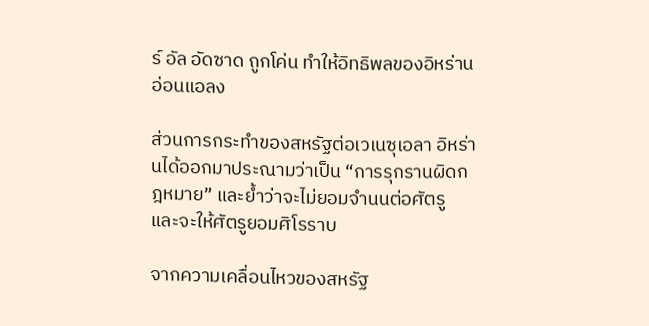ร์ อัล อัดซาด ถูกโค่น ทำให้อิทธิพลของอิหร่านอ่อนแอลง

ส่วนการกระทำของสหรัฐต่อเวเนซุเอลา อิหร่านได้ออกมาประณามว่าเป็น “การรุกรานผิดกฎหมาย” และย้ำว่าจะไม่ยอมจำนนต่อศัตรู และจะให้ศัตรูยอมศิโรราบ

จากความเคลื่อนไหวของสหรัฐ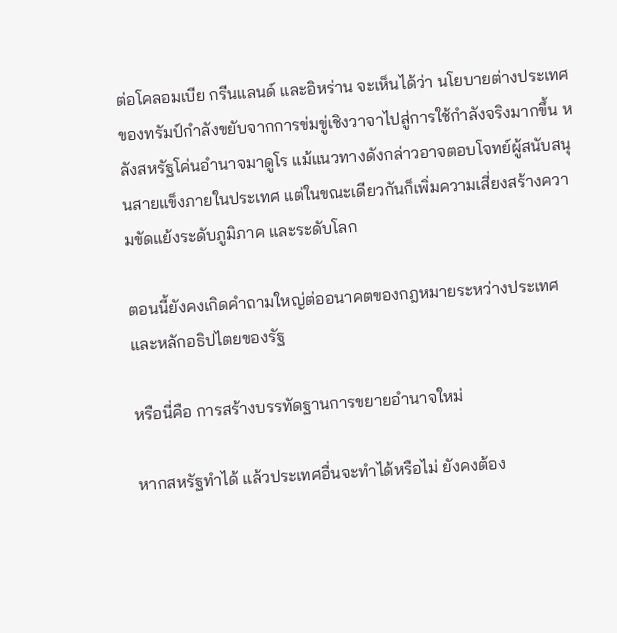ต่อโคลอมเบีย กรีนแลนด์ และอิหร่าน จะเห็นได้ว่า นโยบายต่างประเทศของทรัมป์กำลังขยับจากการข่มขู่เชิงวาจาไปสู่การใช้กำลังจริงมากขึ้น หลังสหรัฐโค่นอำนาจมาดูโร แม้แนวทางดังกล่าวอาจตอบโจทย์ผู้สนับสนุนสายแข็งภายในประเทศ แต่ในขณะเดียวกันก็เพิ่มความเสี่ยงสร้างความขัดแย้งระดับภูมิภาค และระดับโลก

ตอนนี้ยังคงเกิดคำถามใหญ่ต่ออนาคตของกฎหมายระหว่างประเทศ และหลักอธิปไตยของรัฐ

หรือนี่คือ การสร้างบรรทัดฐานการขยายอำนาจใหม่

หากสหรัฐทำได้ แล้วประเทศอื่นจะทำได้หรือไม่ ยังคงต้อง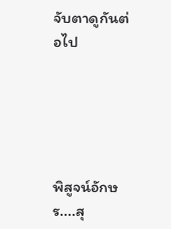จับตาดูกันต่อไป





พิสูจน์อักษร....สุ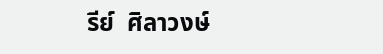รีย์  ศิลาวงษ์